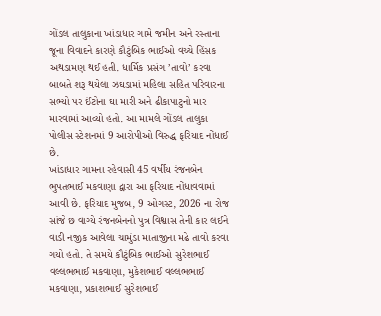ગોંડલ તાલુકાના ખાંડાધાર ગામે જમીન અને રસ્તાના જૂના વિવાદને કારણે કૌટુંબિક ભાઈઓ વચ્ચે હિંસક અથડામણ થઈ હતી. ધાર્મિક પ્રસંગ ’તાવો’ કરવા બાબતે શરૂ થયેલા ઝઘડામાં મહિલા સહિત પરિવારના સભ્યો પર ઈંટોના ઘા મારી અને ઢીકાપાટુનો માર મારવામાં આવ્યો હતો. આ મામલે ગોંડલ તાલુકા પોલીસ સ્ટેશનમાં 9 આરોપીઓ વિરુદ્ધ ફરિયાદ નોંધાઈ છે.
ખાંડાધાર ગામના રહેવાસી 45 વર્ષીય રંજનબેન ભુપતભાઈ મકવાણા દ્વારા આ ફરિયાદ નોંધાવવામાં આવી છે. ફરિયાદ મુજબ, 9 ઓગસ્ટ, 2026 ના રોજ સાંજે છ વાગ્યે રંજનબેનનો પુત્ર વિશ્વાસ તેની કાર લઈને વાડી નજીક આવેલા ચામુંડા માતાજીના મઢે તાવો કરવા ગયો હતો. તે સમયે કૌટુંબિક ભાઈઓ સુરેશભાઈ વલ્લભભાઈ મકવાણા, મુકેશભાઈ વલ્લભભાઈ મકવાણા, પ્રકાશભાઈ સુરેશભાઈ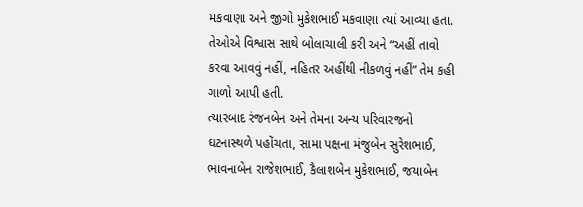મકવાણા અને જીગો મુકેશભાઈ મકવાણા ત્યાં આવ્યા હતા. તેઓએ વિશ્વાસ સાથે બોલાચાલી કરી અને “અહીં તાવો કરવા આવવું નહીં, નહિતર અહીંથી નીકળવું નહીં” તેમ કહી ગાળો આપી હતી.
ત્યારબાદ રંજનબેન અને તેમના અન્ય પરિવારજનો ઘટનાસ્થળે પહોંચતા, સામા પક્ષના મંજુબેન સુરેશભાઈ, ભાવનાબેન રાજેશભાઈ, કૈલાશબેન મુકેશભાઈ, જયાબેન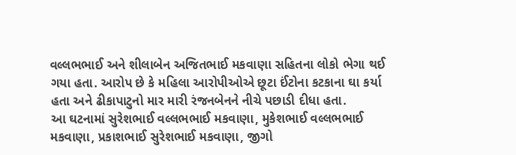વલ્લભભાઈ અને શીલાબેન અજિતભાઈ મકવાણા સહિતના લોકો ભેગા થઈ ગયા હતા. આરોપ છે કે મહિલા આરોપીઓએ છૂટા ઈંટોના કટકાના ઘા કર્યા હતા અને ઢીકાપાટુનો માર મારી રંજનબેનને નીચે પછાડી દીધા હતા.
આ ઘટનામાં સુરેશભાઈ વલ્લભભાઈ મકવાણા, મુકેશભાઈ વલ્લભભાઈ મકવાણા, પ્રકાશભાઈ સુરેશભાઈ મકવાણા, જીગો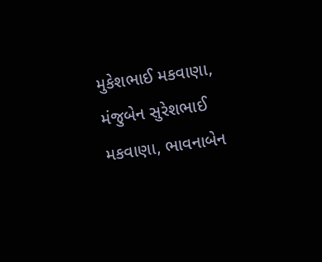મુકેશભાઈ મકવાણા, મંજુબેન સુરેશભાઈ મકવાણા, ભાવનાબેન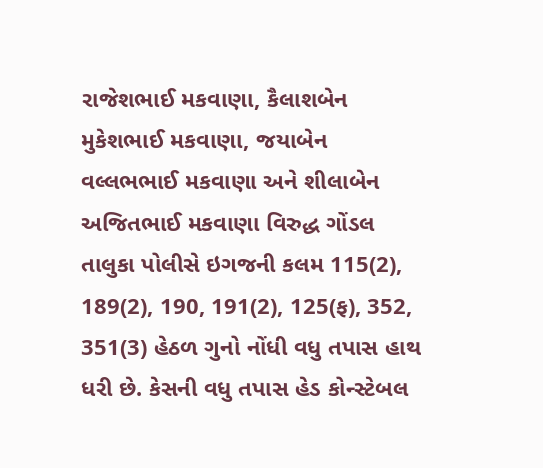રાજેશભાઈ મકવાણા, કૈલાશબેન મુકેશભાઈ મકવાણા, જયાબેન વલ્લભભાઈ મકવાણા અને શીલાબેન અજિતભાઈ મકવાણા વિરુદ્ધ ગોંડલ તાલુકા પોલીસે ઇગજની કલમ 115(2), 189(2), 190, 191(2), 125(ફ), 352, 351(3) હેઠળ ગુનો નોંધી વધુ તપાસ હાથ ધરી છે. કેસની વધુ તપાસ હેડ કોન્સ્ટેબલ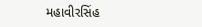મહાવીરસિંહ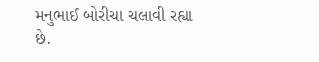મનુભાઈ બોરીચા ચલાવી રહ્યા છે.